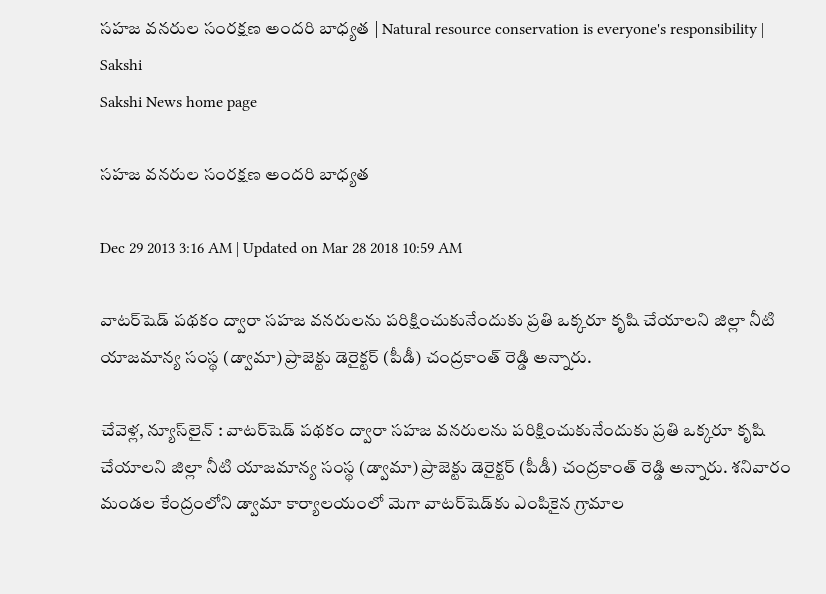సహజ వనరుల సంరక్షణ అందరి బాధ్యత | Natural resource conservation is everyone's responsibility | Sakshi
Sakshi News home page

సహజ వనరుల సంరక్షణ అందరి బాధ్యత

Dec 29 2013 3:16 AM | Updated on Mar 28 2018 10:59 AM

వాటర్‌షెడ్ పథకం ద్వారా సహజ వనరులను పరిక్షించుకునేందుకు ప్రతి ఒక్కరూ కృషి చేయాలని జిల్లా నీటి యాజమాన్య సంస్థ (డ్వామా) ప్రాజెక్టు డెరైక్టర్ (పీడీ) చంద్రకాంత్ రెడ్డి అన్నారు.

చేవెళ్ల, న్యూస్‌లైన్ : వాటర్‌షెడ్ పథకం ద్వారా సహజ వనరులను పరిక్షించుకునేందుకు ప్రతి ఒక్కరూ కృషి చేయాలని జిల్లా నీటి యాజమాన్య సంస్థ (డ్వామా) ప్రాజెక్టు డెరైక్టర్ (పీడీ) చంద్రకాంత్ రెడ్డి అన్నారు. శనివారం మండల కేంద్రంలోని డ్వామా కార్యాలయంలో మెగా వాటర్‌షెడ్‌కు ఎంపికైన గ్రామాల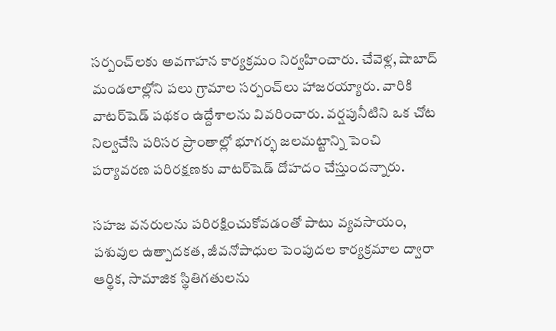సర్పంచ్‌లకు అవగాహన కార్యక్రమం నిర్వహించారు. చేవెళ్ల, షాబాద్ మండలాల్లోని పలు గ్రామాల సర్పంచ్‌లు హాజరయ్యారు. వారికి వాటర్‌షెడ్ పథకం ఉద్దేశాలను వివరించారు. వర్షపునీటిని ఒక చోట నిల్వచేసి పరిసర ప్రాంతాల్లో భూగర్భ జలమట్టాన్ని పెంచి పర్యావరణ పరిరక్షణకు వాటర్‌షెడ్ దోహదం చేస్తుందన్నారు.

సహజ వనరులను పరిరక్షించుకోవడంతో పాటు వ్యవసాయం, పశువుల ఉత్పాదకత, జీవనోపాధుల పెంపుదల కార్యక్రమాల ద్వారా ఆర్థిక, సామాజిక స్థితిగతులను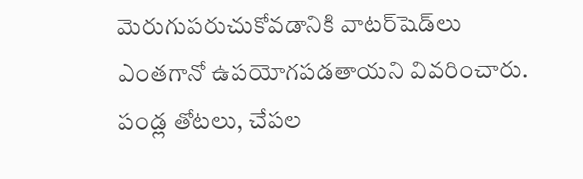మెరుగుపరుచుకోవడానికి వాటర్‌షెడ్‌లు ఎంతగానో ఉపయోగపడతాయని వివరించారు. పండ్ల తోటలు, చేపల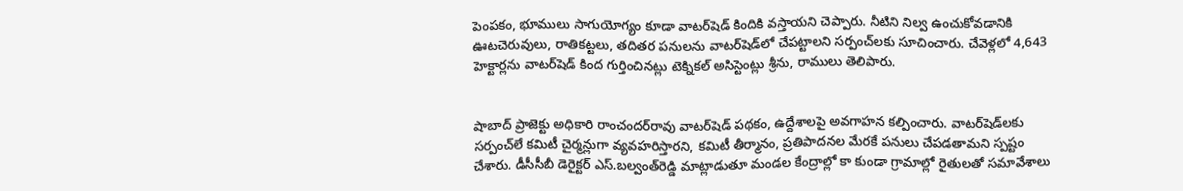పెంపకం, భూములు సాగుయోగ్యం కూడా వాటర్‌షెడ్ కిందికి వస్తాయని చెప్పారు. నీటిని నిల్వ ఉంచుకోవడానికి ఊటచెరువులు, రాతికట్టలు, తదితర పనులను వాటర్‌షెడ్‌లో చేపట్టాలని సర్పంచ్‌లకు సూచించారు. చేవెళ్లలో 4,643 హెక్టార్లను వాటర్‌షెడ్ కింద గుర్తించినట్లు టెక్నికల్ అసిస్టెంట్లు శ్రీను, రాములు తెలిపారు.


షాబాద్ ప్రాజెక్టు అధికారి రాంచందర్‌రావు వాటర్‌షెడ్ పథకం, ఉద్దేశాలపై అవగాహన కల్పించారు. వాటర్‌షెడ్‌లకు సర్పంచ్‌లే కమిటీ చైర్మన్లుగా వ్యవహరిస్తారని, కమిటీ తీర్మానం, ప్రతిపాదనల మేరకే పనులు చేపడతామని స్పష్టం చేశారు. డీసీసీబీ డెరైక్టర్ ఎస్.బల్వంత్‌రెడ్డి మాట్లాడుతూ మండల కేంద్రాల్లో కా కుండా గ్రామాల్లో రైతులతో సమావేశాలు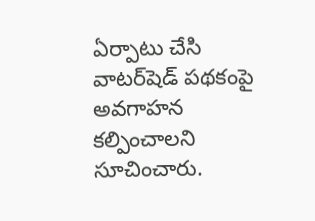ఏర్పాటు చేసి వాటర్‌షెడ్ పథకంపై అవగాహన కల్పించాలని సూచించారు.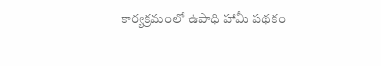కార్యక్రమంలో ఉపాధి హామీ పథకం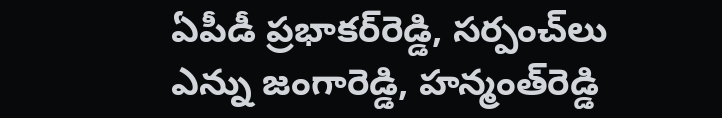ఏపీడీ ప్రభాకర్‌రెడ్డి, సర్పంచ్‌లు ఎన్ను జంగారెడ్డి, హన్మంత్‌రెడ్డి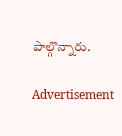పాల్గొన్నారు.

Advertisement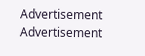Advertisement
Advertisement